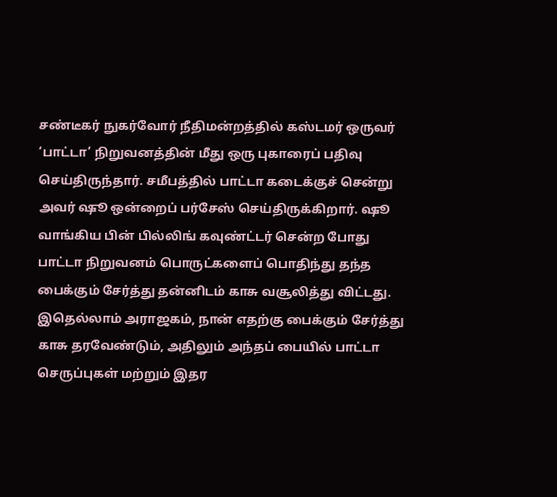சண்டீகர் நுகர்வோர் நீதிமன்றத்தில் கஸ்டமர் ஒருவர் ‘பாட்டா’ நிறுவனத்தின் மீது ஒரு புகாரைப் பதிவு செய்திருந்தார். சமீபத்தில் பாட்டா கடைக்குச் சென்று அவர் ஷூ ஒன்றைப் பர்சேஸ் செய்திருக்கிறார். ஷூ வாங்கிய பின் பில்லிங் கவுண்ட்டர் சென்ற போது பாட்டா நிறுவனம் பொருட்களைப் பொதிந்து தந்த பைக்கும் சேர்த்து தன்னிடம் காசு வசூலித்து விட்டது. இதெல்லாம் அராஜகம், நான் எதற்கு பைக்கும் சேர்த்து காசு தரவேண்டும், அதிலும் அந்தப் பையில் பாட்டா செருப்புகள் மற்றும் இதர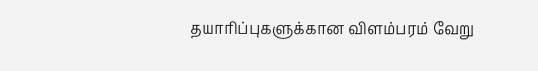தயாரிப்புகளுக்கான விளம்பரம் வேறு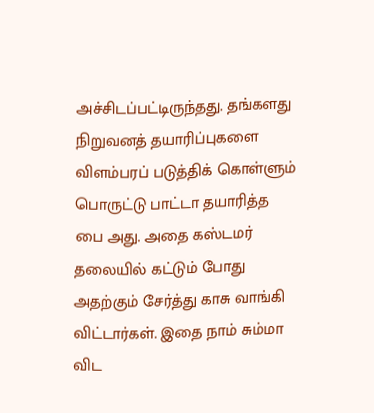அச்சிடப்பட்டிருந்தது. தங்களது நிறுவனத் தயாரிப்புகளை விளம்பரப் படுத்திக் கொள்ளும் பொருட்டு பாட்டா தயாரித்த பை அது. அதை கஸ்டமர் தலையில் கட்டும் போது அதற்கும் சேர்த்து காசு வாங்கி விட்டார்கள். இதை நாம் சும்மா விட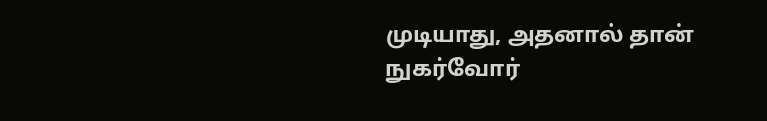முடியாது, அதனால் தான் நுகர்வோர்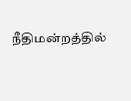நீதிமன்றத்தில்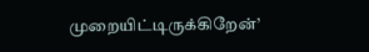முறையிட்டிருக்கிறேன்’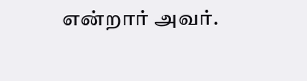என்றார் அவர்.